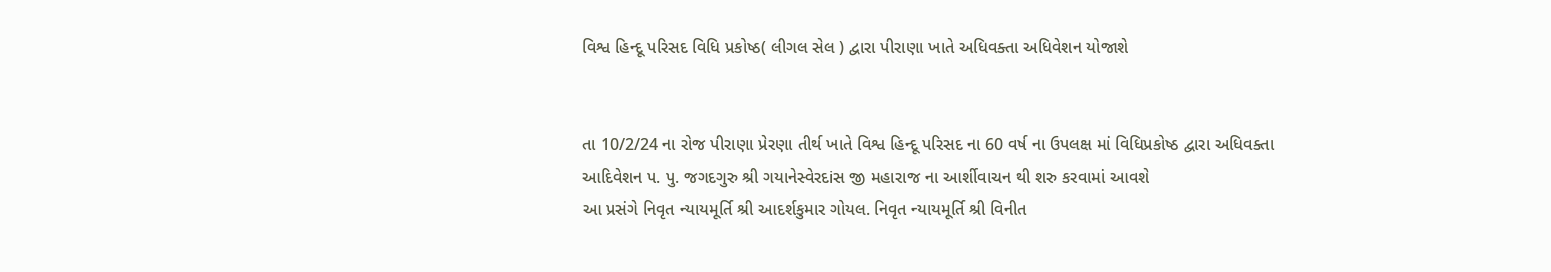વિશ્વ હિન્દૂ પરિસદ વિધિ પ્રકોષ્ઠ( લીગલ સેલ ) દ્વારા પીરાણા ખાતે અધિવક્તા અધિવેશન યોજાશે


તા 10/2/24 ના રોજ પીરાણા પ્રેરણા તીર્થ ખાતે વિશ્વ હિન્દૂ પરિસદ ના 60 વર્ષ ના ઉપલક્ષ માં વિધિપ્રકોષ્ઠ દ્વારા અધિવક્તા આદિવેશન પ. પુ. જગદગુરુ શ્રી ગયાનેસ્વેરદiસ જી મહારાજ ના આર્શીવાચન થી શરુ કરવામાં આવશે
આ પ્રસંગે નિવૃત ન્યાયમૂર્તિ શ્રી આદર્શકુમાર ગોયલ. નિવૃત ન્યાયમૂર્તિ શ્રી વિનીત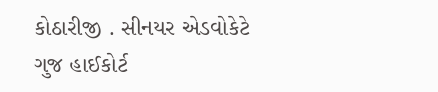કોઠારીજી . સીનયર એડવોકેટે ગુજ હાઈકોર્ટ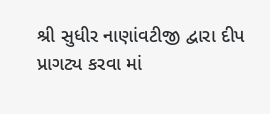શ્રી સુધીર નાણાંવટીજી દ્વારા દીપ પ્રાગટ્ય કરવા માં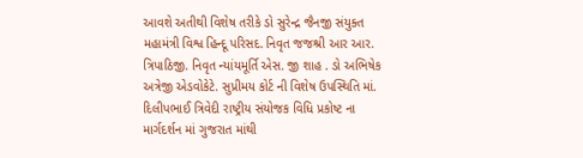આવશે અતીથી વિશેષ તરીકે ડો સુરેન્દ્ર જૈનજી સંયુક્ત મહામંત્રી વિશ્વ હિન્દૂ પરિસદ. નિવૃત જજશ્રી આર આર. ત્રિપાઠિજી. નિવૃત ન્યાંયમૂર્તિ એસ. જી શાહ . ડો અભિષેક અત્રેજી એડવોકેટે. સુપ્રીમય કોર્ટ ની વિશેષ ઉપસ્થિતિ માં. દિલીપભાઈ ત્રિવેદી રાષ્ટ્રીય સંયોજક વિધિ પ્રકોષ્ટ ના માર્ગદર્શન માં ગુજરાત માંથી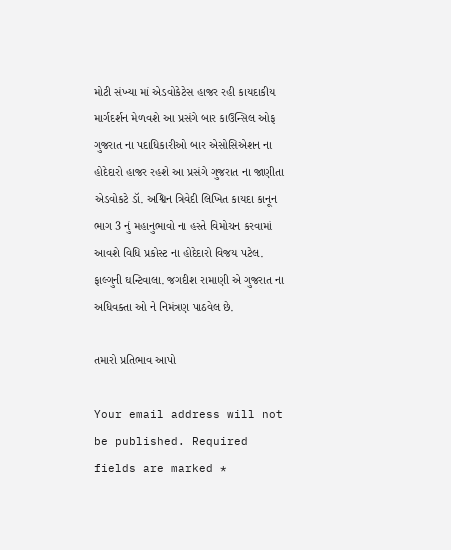મોટી સંખ્યા માં એડવોકેટેસ હાજર રહી કાયદાકીય માર્ગદર્શન મેળવશે આ પ્રસંગે બાર કાઉન્સિલ ઓફ ગુજરાત ના પદાધિકારીઓ બાર એસોસિએશન ના હોદેદારો હાજર રહશે આ પ્રસંગે ગુજરાત ના જાણીતા એડવોકટે ડૉ. અશ્વિન ત્રિવેદી લિખિત કાયદા કાનૂન ભાગ 3 નું મહાનુભાવો ના હસ્તે વિમોચન કરવામાં આવશે વિધિ પ્રકોસ્ટ ના હોદેદારો વિજય પટેલ. ફાલ્ગુની ઘન્ટિવાલા. જગદીશ રામાણી એ ગુજરાત ના અધિવક્તા ઓ ને નિમંત્રણ પાઠવેલ છે.

તમારો પ્રતિભાવ આપો

Your email address will not be published. Required fields are marked *